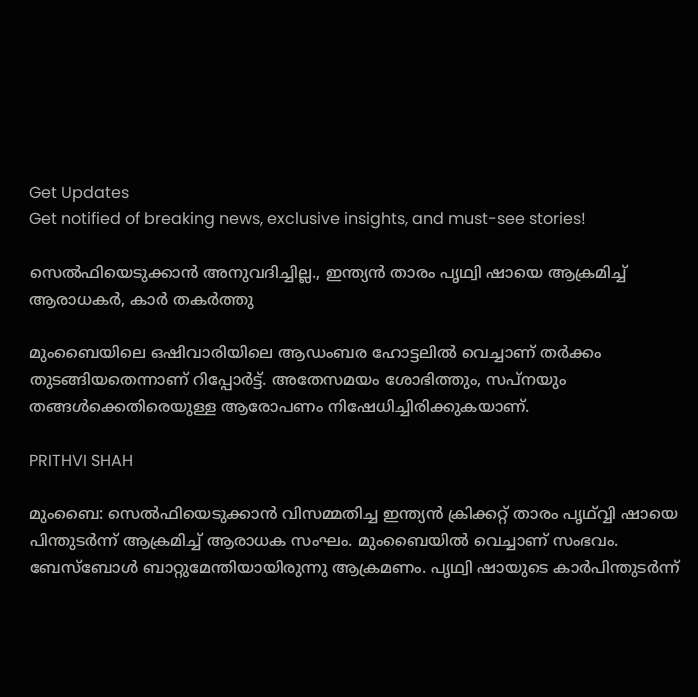Get Updates
Get notified of breaking news, exclusive insights, and must-see stories!

സെല്‍ഫിയെടുക്കാന്‍ അനുവദിച്ചില്ല., ഇന്ത്യന്‍ താരം പൃഥ്വി ഷായെ ആക്രമിച്ച് ആരാധകര്‍, കാര്‍ തകര്‍ത്തു

മുംബൈയിലെ ഒഷിവാരിയിലെ ആഡംബര ഹോട്ടലില്‍ വെച്ചാണ് തര്‍ക്കം തുടങ്ങിയതെന്നാണ് റിപ്പോര്‍ട്ട്. അതേസമയം ശോഭിത്തും, സപ്‌നയും തങ്ങള്‍ക്കെതിരെയുള്ള ആരോപണം നിഷേധിച്ചിരിക്കുകയാണ്.

PRITHVI SHAH

മുംബൈ: സെല്‍ഫിയെടുക്കാന്‍ വിസമ്മതിച്ച ഇന്ത്യന്‍ ക്രിക്കറ്റ് താരം പൃഥ്വ്വി ഷായെ പിന്തുടര്‍ന്ന് ആക്രമിച്ച് ആരാധക സംഘം. മുംബൈയില്‍ വെച്ചാണ് സംഭവം. ബേസ്‌ബോള്‍ ബാറ്റുമേന്തിയായിരുന്നു ആക്രമണം. പൃഥ്വി ഷായുടെ കാര്‍പിന്തുടര്‍ന്ന്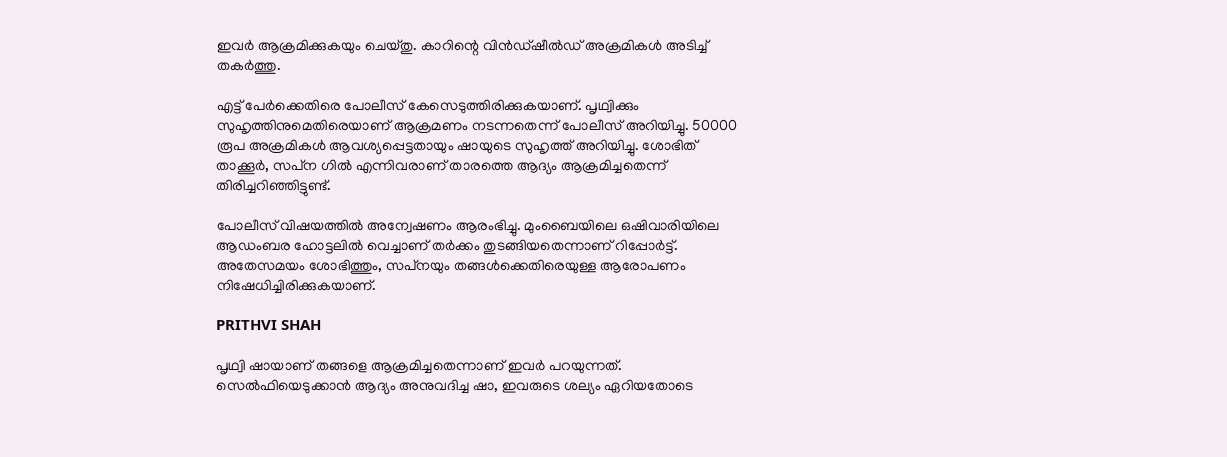ഇവര്‍ ആക്രമിക്കുകയും ചെയ്തു. കാറിന്റെ വിന്‍ഡ്ഷീല്‍ഡ് അക്രമികള്‍ അടിച്ച് തകര്‍ത്തു.

എട്ട് പേര്‍ക്കെതിരെ പോലീസ് കേസെടുത്തിരിക്കുകയാണ്. പൃഥ്വിക്കും സുഹൃത്തിനുമെതിരെയാണ് ആക്രമണം നടന്നതെന്ന് പോലീസ് അറിയിച്ചു. 50000 രൂപ അക്രമികള്‍ ആവശ്യപ്പെട്ടതായും ഷായുടെ സുഹൃത്ത് അറിയിച്ചു. ശോഭിത് താക്കൂര്‍, സപ്‌ന ഗില്‍ എന്നിവരാണ് താരത്തെ ആദ്യം ആക്രമിച്ചതെന്ന് തിരിച്ചറിഞ്ഞിട്ടുണ്ട്.

പോലീസ് വിഷയത്തില്‍ അന്വേഷണം ആരംഭിച്ചു. മുംബൈയിലെ ഒഷിവാരിയിലെ ആഡംബര ഹോട്ടലില്‍ വെച്ചാണ് തര്‍ക്കം തുടങ്ങിയതെന്നാണ് റിപ്പോര്‍ട്ട്. അതേസമയം ശോഭിത്തും, സപ്‌നയും തങ്ങള്‍ക്കെതിരെയുള്ള ആരോപണം നിഷേധിച്ചിരിക്കുകയാണ്.

PRITHVI SHAH

പൃഥ്വി ഷായാണ് തങ്ങളെ ആക്രമിച്ചതെന്നാണ് ഇവര്‍ പറയുന്നത്. സെല്‍ഫിയെടുക്കാന്‍ ആദ്യം അനുവദിച്ച ഷാ, ഇവരുടെ ശല്യം ഏറിയതോടെ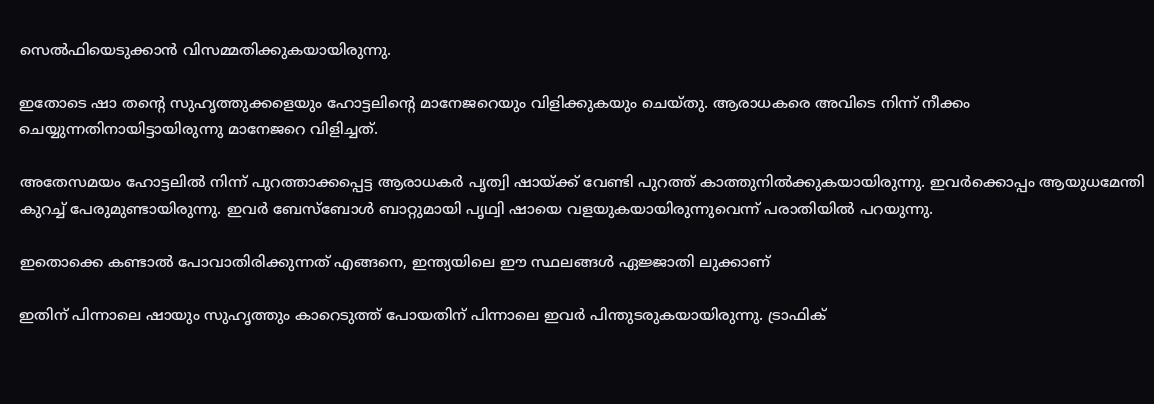സെല്‍ഫിയെടുക്കാന്‍ വിസമ്മതിക്കുകയായിരുന്നു.

ഇതോടെ ഷാ തന്റെ സുഹൃത്തുക്കളെയും ഹോട്ടലിന്റെ മാനേജറെയും വിളിക്കുകയും ചെയ്തു. ആരാധകരെ അവിടെ നിന്ന് നീക്കം ചെയ്യുന്നതിനായിട്ടായിരുന്നു മാനേജറെ വിളിച്ചത്.

അതേസമയം ഹോട്ടലില്‍ നിന്ന് പുറത്താക്കപ്പെട്ട ആരാധകര്‍ പൃത്വി ഷായ്ക്ക് വേണ്ടി പുറത്ത് കാത്തുനില്‍ക്കുകയായിരുന്നു. ഇവര്‍ക്കൊപ്പം ആയുധമേന്തി കുറച്ച് പേരുമുണ്ടായിരുന്നു. ഇവര്‍ ബേസ്‌ബോള്‍ ബാറ്റുമായി പൃഥ്വി ഷായെ വളയുകയായിരുന്നുവെന്ന് പരാതിയില്‍ പറയുന്നു.

ഇതൊക്കെ കണ്ടാല്‍ പോവാതിരിക്കുന്നത് എങ്ങനെ, ഇന്ത്യയിലെ ഈ സ്ഥലങ്ങള്‍ ഏജ്ജാതി ലുക്കാണ്

ഇതിന് പിന്നാലെ ഷായും സുഹൃത്തും കാറെടുത്ത് പോയതിന് പിന്നാലെ ഇവര്‍ പിന്തുടരുകയായിരുന്നു. ട്രാഫിക്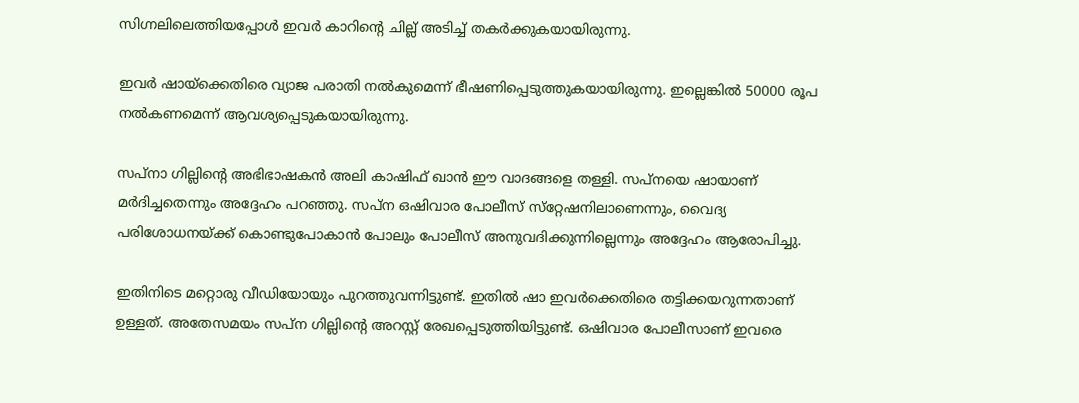സിഗ്നലിലെത്തിയപ്പോള്‍ ഇവര്‍ കാറിന്റെ ചില്ല് അടിച്ച് തകര്‍ക്കുകയായിരുന്നു.

ഇവര്‍ ഷായ്‌ക്കെതിരെ വ്യാജ പരാതി നല്‍കുമെന്ന് ഭീഷണിപ്പെടുത്തുകയായിരുന്നു. ഇല്ലെങ്കില്‍ 50000 രൂപ നല്‍കണമെന്ന് ആവശ്യപ്പെടുകയായിരുന്നു.

സപ്‌നാ ഗില്ലിന്റെ അഭിഭാഷകന്‍ അലി കാഷിഫ് ഖാന്‍ ഈ വാദങ്ങളെ തള്ളി. സപ്നയെ ഷായാണ് മര്‍ദിച്ചതെന്നും അദ്ദേഹം പറഞ്ഞു. സപ്‌ന ഒഷിവാര പോലീസ് സ്‌റ്റേഷനിലാണെന്നും, വൈദ്യ പരിശോധനയ്ക്ക് കൊണ്ടുപോകാന്‍ പോലും പോലീസ് അനുവദിക്കുന്നില്ലെന്നും അദ്ദേഹം ആരോപിച്ചു.

ഇതിനിടെ മറ്റൊരു വീഡിയോയും പുറത്തുവന്നിട്ടുണ്ട്. ഇതില്‍ ഷാ ഇവര്‍ക്കെതിരെ തട്ടിക്കയറുന്നതാണ് ഉള്ളത്. അതേസമയം സപ്‌ന ഗില്ലിന്റെ അറസ്റ്റ് രേഖപ്പെടുത്തിയിട്ടുണ്ട്. ഒഷിവാര പോലീസാണ് ഇവരെ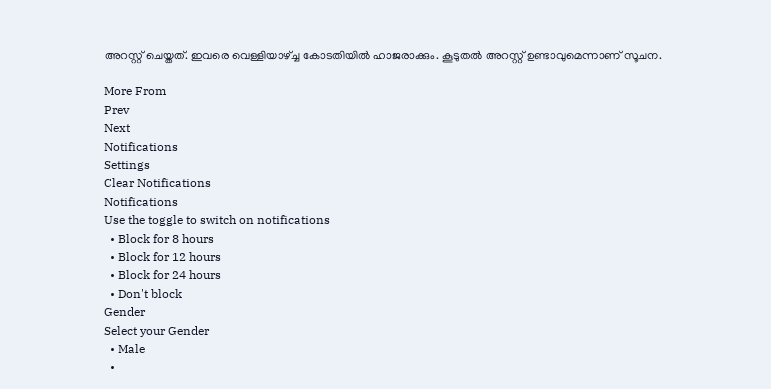അറസ്റ്റ് ചെയ്തത്. ഇവരെ വെള്ളിയാഴ്ച്ച കോടതിയില്‍ ഹാജരാക്കും. കൂടുതല്‍ അറസ്റ്റ് ഉണ്ടാവുമെന്നാണ് സൂചന.

More From
Prev
Next
Notifications
Settings
Clear Notifications
Notifications
Use the toggle to switch on notifications
  • Block for 8 hours
  • Block for 12 hours
  • Block for 24 hours
  • Don't block
Gender
Select your Gender
  • Male
  •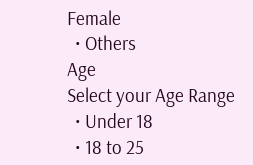Female
  • Others
Age
Select your Age Range
  • Under 18
  • 18 to 25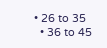• 26 to 35
  • 36 to 45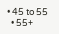• 45 to 55
  • 55+